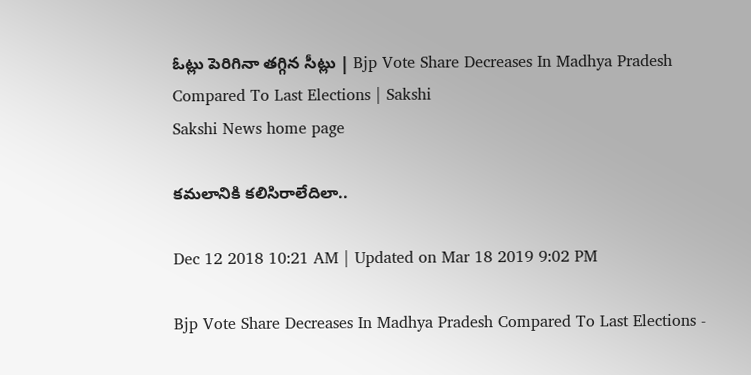ఓట్లు పెరిగినా తగ్గిన సీట్లు | Bjp Vote Share Decreases In Madhya Pradesh Compared To Last Elections | Sakshi
Sakshi News home page

కమలానికి కలిసిరాలేదిలా..

Dec 12 2018 10:21 AM | Updated on Mar 18 2019 9:02 PM

Bjp Vote Share Decreases In Madhya Pradesh Compared To Last Elections -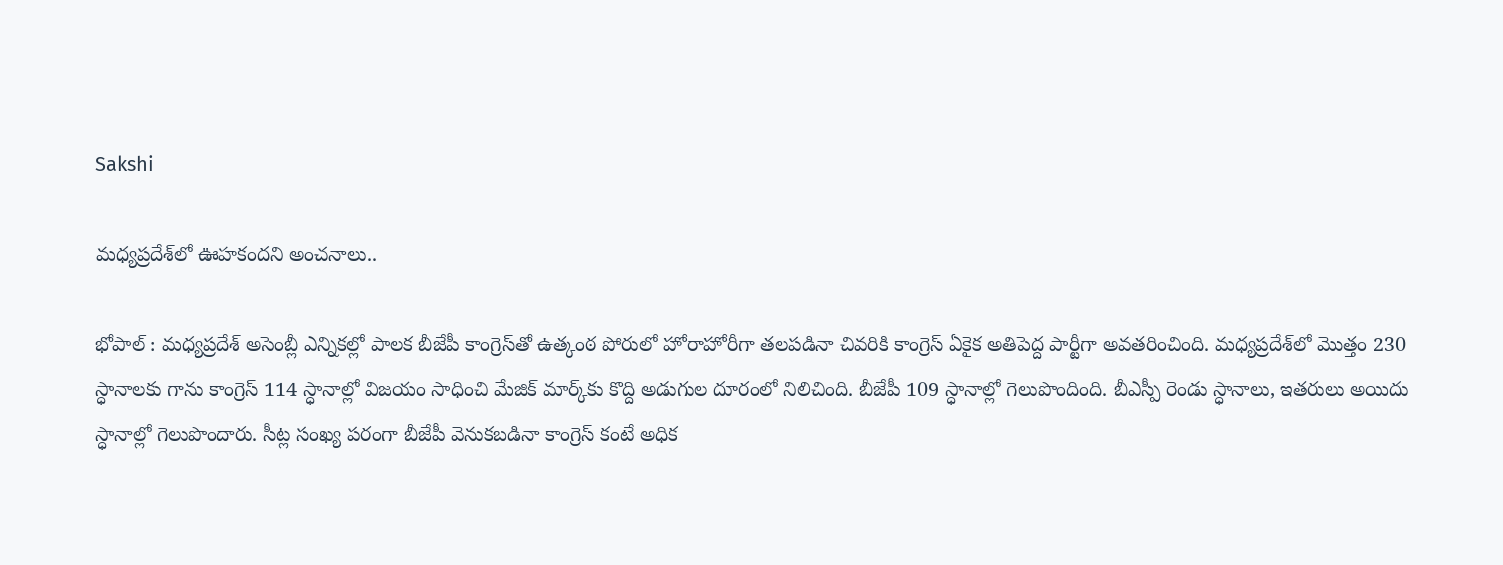Sakshi

మధ్యప్రదేశ్‌లో ఊహకందని అంచనాలు..

భోపాల్‌ : మధ్యప్రదేశ్‌ అసెంబ్లీ ఎన్నికల్లో పాలక బీజేపీ కాంగ్రెస్‌తో ఉత్కంఠ పోరులో హోరాహోరీగా తలపడినా చివరికి కాంగ్రెస్‌ ఏకైక అతిపెద్ద పార్టీగా అవతరించింది. మధ్యప్రదేశ్‌లో మొత్తం 230 స్ధానాలకు గాను కాంగ్రెస్‌ 114 స్ధానాల్లో విజయం సాధించి మేజిక్‌ మార్క్‌కు కొద్ది అడుగుల దూరంలో నిలిచింది. బీజేపీ 109 స్ధానాల్లో గెలుపొందింది. బీఎస్పీ రెండు స్ధానాలు, ఇతరులు అయిదు స్ధానాల్లో గెలుపొందారు. సీట్ల సంఖ్య పరంగా బీజేపీ వెనుకబడినా కాంగ్రెస్‌ కంటే అధిక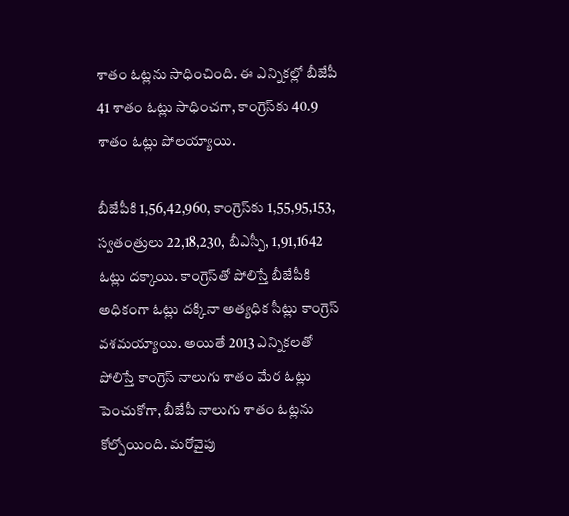శాతం ఓట్లను సాధించింది. ఈ ఎన్నికల్లో బీజేపీ 41 శాతం ఓట్లు సాధించగా, కాంగ్రెస్‌కు 40.9 శాతం ఓట్లు పోలయ్యాయి.

బీజేపీకి 1,56,42,960, కాంగ్రెస్‌కు 1,55,95,153, స్వతంత్రులు 22,18,230, బీఎస్పీ, 1,91,1642 ఓట్లు దక్కాయి. కాంగ్రెస్‌తో పోలిస్తే బీజేపీకి అధికంగా ఓట్లు దక్కినా అత్యధిక సీట్లు కాంగ్రెస్‌ వశమయ్యాయి. అయితే 2013 ఎన్నికలతో పోలిస్తే కాంగ్రెస్‌ నాలుగు శాతం మేర ఓట్లు పెంచుకోగా, బీజేపీ నాలుగు శాతం ఓట్లను కోల్పోయింది. మరోవైపు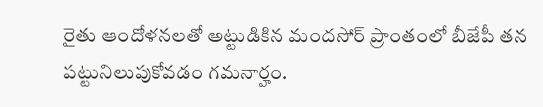రైతు ఆందోళనలతో అట్టుడికిన మందసోర్‌ ప్రాంతంలో బీజేపీ తన పట్టునిలుపుకోవడం గమనార్హం.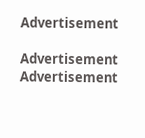Advertisement

Advertisement
Advertisement